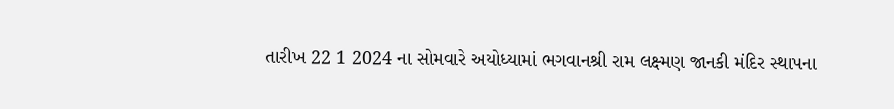તારીખ 22 1 2024 ના સોમવારે અયોધ્યામાં ભગવાનશ્રી રામ લક્ષ્મણ જાનકી મંદિર સ્થાપના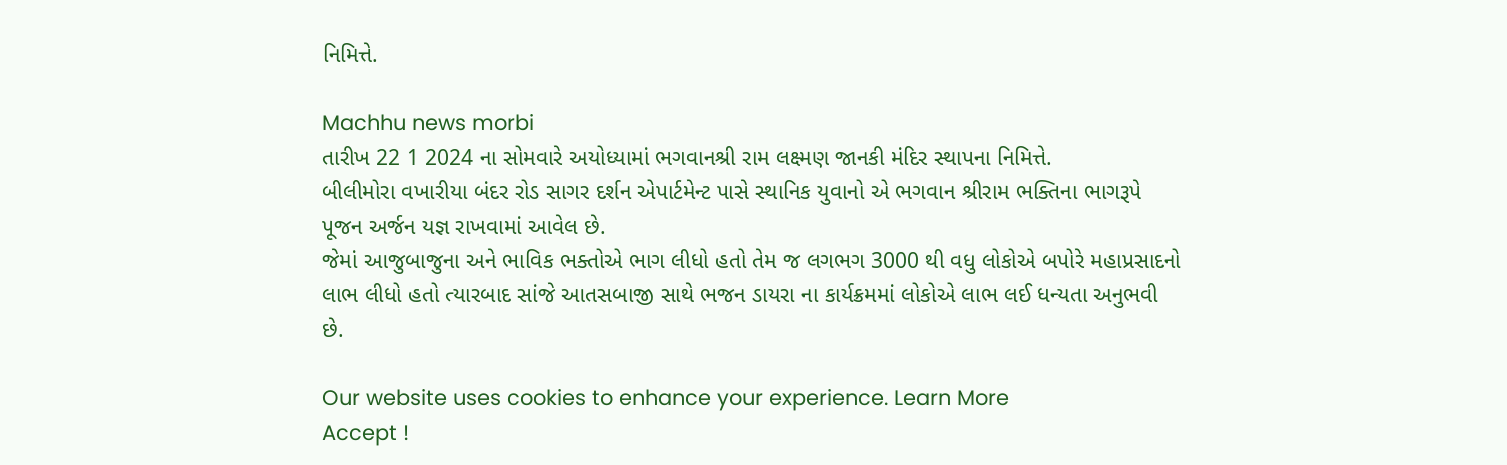નિમિત્તે.

Machhu news morbi
તારીખ 22 1 2024 ના સોમવારે અયોધ્યામાં ભગવાનશ્રી રામ લક્ષ્મણ જાનકી મંદિર સ્થાપના નિમિત્તે.
બીલીમોરા વખારીયા બંદર રોડ સાગર દર્શન એપાર્ટમેન્ટ પાસે સ્થાનિક યુવાનો એ ભગવાન શ્રીરામ ભક્તિના ભાગરૂપે પૂજન અર્જન યજ્ઞ રાખવામાં આવેલ છે.
જેમાં આજુબાજુના અને ભાવિક ભક્તોએ ભાગ લીધો હતો તેમ જ લગભગ 3000 થી વધુ લોકોએ બપોરે મહાપ્રસાદનો લાભ લીધો હતો ત્યારબાદ સાંજે આતસબાજી સાથે ભજન ડાયરા ના કાર્યક્રમમાં લોકોએ લાભ લઈ ધન્યતા અનુભવી છે.

Our website uses cookies to enhance your experience. Learn More
Accept !